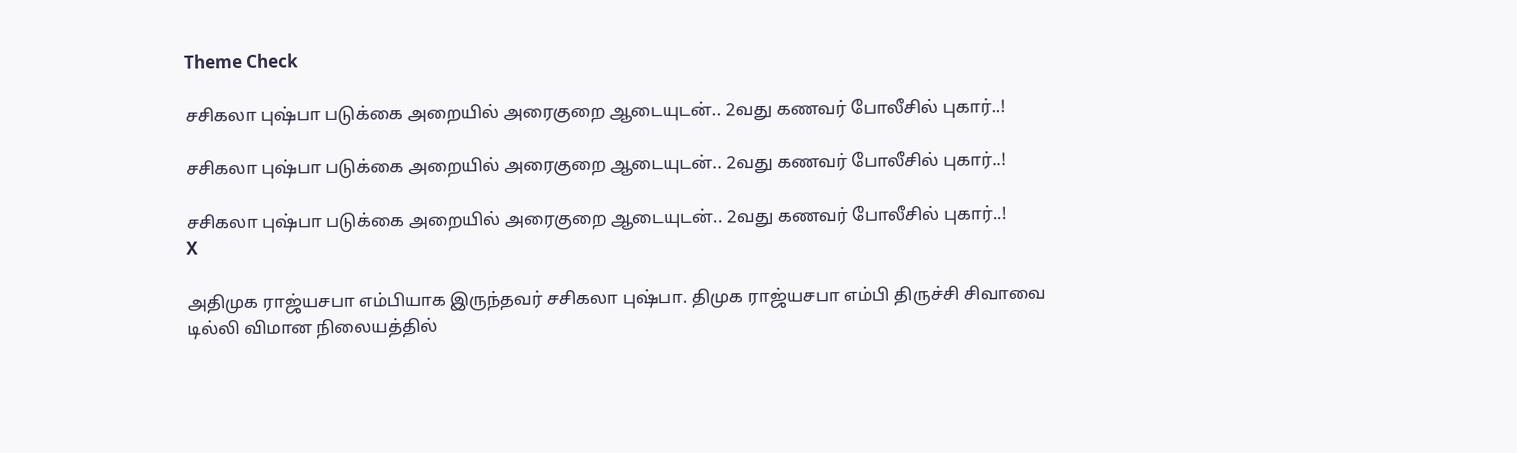Theme Check

சசிகலா புஷ்பா படுக்கை அறையில் அரைகுறை ஆடையுடன்.. 2வது கணவர் போலீசில் புகார்..!

சசிகலா புஷ்பா படுக்கை அறையில் அரைகுறை ஆடையுடன்.. 2வது கணவர் போலீசில் புகார்..!

சசிகலா புஷ்பா படுக்கை அறையில் அரைகுறை ஆடையுடன்.. 2வது கணவர் போலீசில் புகார்..!
X

அதிமுக ராஜ்யசபா எம்பியாக இருந்தவர் சசிகலா புஷ்பா. திமுக ராஜ்யசபா எம்பி திருச்சி சிவாவை டில்லி விமான நிலையத்தில்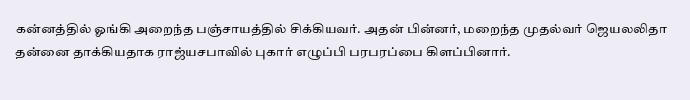கன்னத்தில் ஓங்கி அறைந்த பஞ்சாயத்தில் சிக்கியவர். அதன் பின்னர், மறைந்த முதல்வர் ஜெயலலிதா தன்னை தாக்கியதாக ராஜ்யசபாவில் புகார் எழுப்பி பரபரப்பை கிளப்பினார்.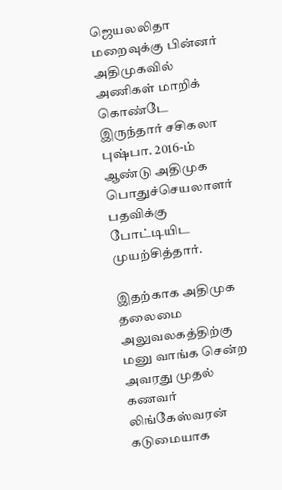ஜெயலலிதா மறைவுக்கு பின்னர் அதிமுகவில் அணிகள் மாறிக் கொண்டே இருந்தார் சசிகலா புஷ்பா. 2016-ம் ஆண்டு அதிமுக பொதுச்செயலாளர் பதவிக்கு போட்டியிட முயற்சித்தார்.

இதற்காக அதிமுக தலைமை அலுவலகத்திற்கு மனு வாங்க சென்ற அவரது முதல் கணவர் லிங்கேஸ்வரன் கடுமையாக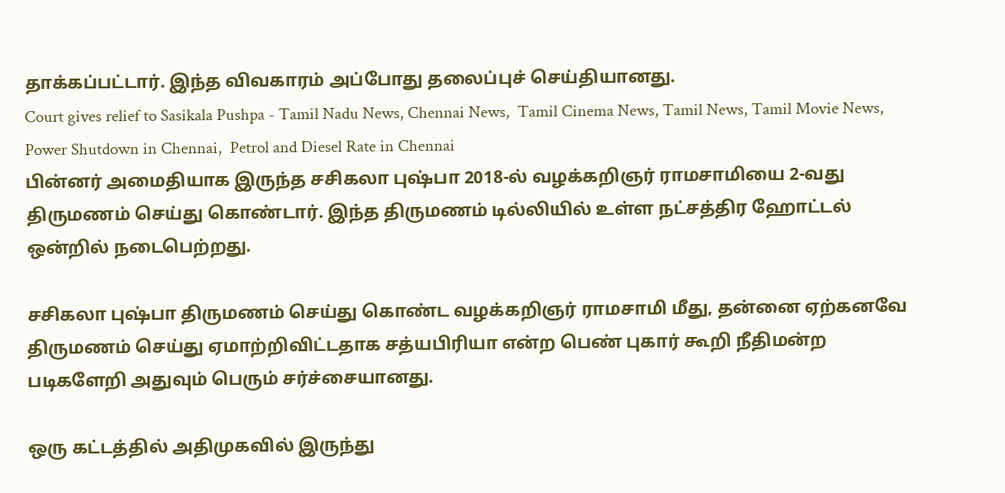தாக்கப்பட்டார். இந்த விவகாரம் அப்போது தலைப்புச் செய்தியானது.
Court gives relief to Sasikala Pushpa - Tamil Nadu News, Chennai News,  Tamil Cinema News, Tamil News, Tamil Movie News, Power Shutdown in Chennai,  Petrol and Diesel Rate in Chennai
பின்னர் அமைதியாக இருந்த சசிகலா புஷ்பா 2018-ல் வழக்கறிஞர் ராமசாமியை 2-வது திருமணம் செய்து கொண்டார். இந்த திருமணம் டில்லியில் உள்ள நட்சத்திர ஹோட்டல் ஒன்றில் நடைபெற்றது.

சசிகலா புஷ்பா திருமணம் செய்து கொண்ட வழக்கறிஞர் ராமசாமி மீது, தன்னை ஏற்கனவே திருமணம் செய்து ஏமாற்றிவிட்டதாக சத்யபிரியா என்ற பெண் புகார் கூறி நீதிமன்ற படிகளேறி அதுவும் பெரும் சர்ச்சையானது.

ஒரு கட்டத்தில் அதிமுகவில் இருந்து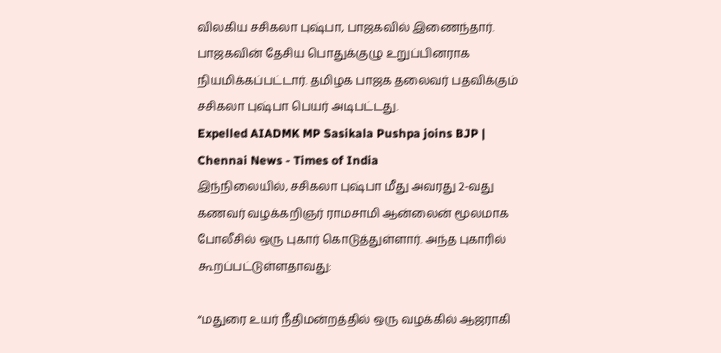விலகிய சசிகலா புஷ்பா, பாஜகவில் இணைந்தார். பாஜகவின் தேசிய பொதுக்குழு உறுப்பினராக நியமிக்கப்பட்டார். தமிழக பாஜக தலைவர் பதவிக்கும் சசிகலா புஷ்பா பெயர் அடிபட்டது.
Expelled AIADMK MP Sasikala Pushpa joins BJP | Chennai News - Times of India
இந்நிலையில், சசிகலா புஷ்பா மீது அவரது 2-வது கணவர் வழக்கறிஞர் ராமசாமி ஆன்லைன் மூலமாக போலீசில் ஒரு புகார் கொடுத்துள்ளார். அந்த புகாரில் கூறப்பட்டுள்ளதாவது:

“மதுரை உயர் நீதிமன்றத்தில் ஒரு வழக்கில் ஆஜராகி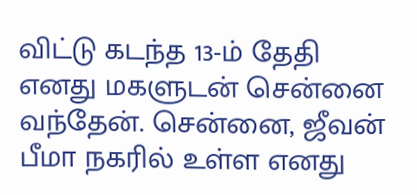விட்டு கடந்த 13-ம் தேதி எனது மகளுடன் சென்னை வந்தேன். சென்னை, ஜீவன் பீமா நகரில் உள்ள எனது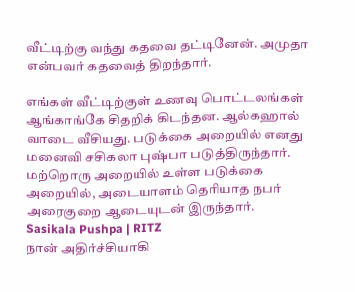வீட்டிற்கு வந்து கதவை தட்டினேன். அமுதா என்பவர் கதவைத் திறந்தார்.

எங்கள் வீட்டிற்குள் உணவு பொட்டலங்கள் ஆங்காங்கே சிதறிக் கிடந்தன. ஆல்கஹால் வாடை வீசியது. படுக்கை அறையில் எனது மனைவி சசிகலா புஷ்பா படுத்திருந்தார். மற்றொரு அறையில் உள்ள படுக்கை அறையில், அடையாளம் தெரியாத நபர் அரைகுறை ஆடையுடன் இருந்தார்.
Sasikala Pushpa | RITZ
நான் அதிர்ச்சியாகி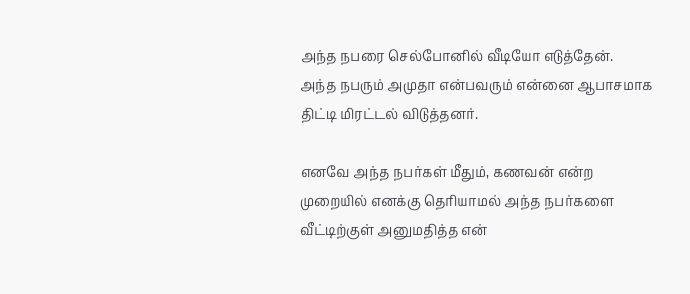அந்த நபரை செல்போனில் வீடியோ எடுத்தேன். அந்த நபரும் அமுதா என்பவரும் என்னை ஆபாசமாக திட்டி மிரட்டல் விடுத்தனர்.

எனவே அந்த நபர்கள் மீதும், கணவன் என்ற முறையில் எனக்கு தெரியாமல் அந்த நபர்களை வீட்டிற்குள் அனுமதித்த என்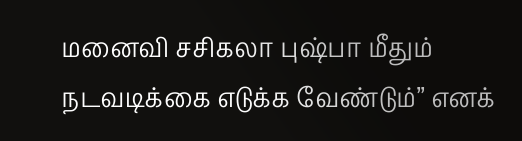மனைவி சசிகலா புஷ்பா மீதும் நடவடிக்கை எடுக்க வேண்டும்” எனக்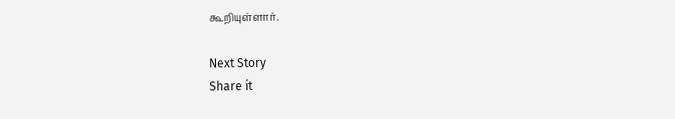கூறியுள்ளார்.

Next Story
Share it